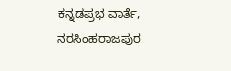ಕನ್ನಡಪ್ರಭ ವಾರ್ತೆ, ನರಸಿಂಹರಾಜಪುರ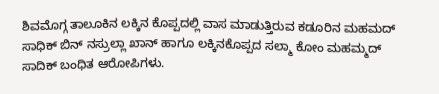ಶಿವಮೊಗ್ಗ ತಾಲೂಕಿನ ಲಕ್ಕಿನ ಕೊಪ್ಪದಲ್ಲಿ ವಾಸ ಮಾಡುತ್ತಿರುವ ಕಡೂರಿನ ಮಹಮದ್ ಸಾಧಿಕ್ ಬಿನ್ ನಸ್ರುಲ್ಲಾ ಖಾನ್ ಹಾಗೂ ಲಕ್ಕಿನಕೊಪ್ಪದ ಸಲ್ಮಾ ಕೋಂ ಮಹಮ್ಮದ್ ಸಾದಿಕ್ ಬಂಧಿತ ಆರೋಪಿಗಳು.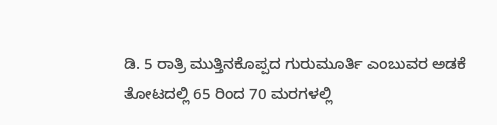ಡಿ. 5 ರಾತ್ರಿ ಮುತ್ತಿನಕೊಪ್ಪದ ಗುರುಮೂರ್ತಿ ಎಂಬುವರ ಅಡಕೆ ತೋಟದಲ್ಲಿ 65 ರಿಂದ 70 ಮರಗಳಲ್ಲಿ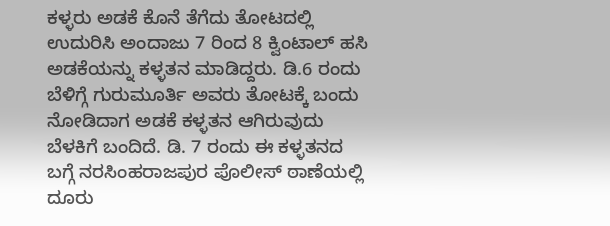ಕಳ್ಳರು ಅಡಕೆ ಕೊನೆ ತೆಗೆದು ತೋಟದಲ್ಲಿ ಉದುರಿಸಿ ಅಂದಾಜು 7 ರಿಂದ 8 ಕ್ವಿಂಟಾಲ್ ಹಸಿ ಅಡಕೆಯನ್ನು ಕಳ್ಳತನ ಮಾಡಿದ್ದರು. ಡಿ.6 ರಂದು ಬೆಳಿಗ್ಗೆ ಗುರುಮೂರ್ತಿ ಅವರು ತೋಟಕ್ಕೆ ಬಂದು ನೋಡಿದಾಗ ಅಡಕೆ ಕಳ್ಳತನ ಆಗಿರುವುದು ಬೆಳಕಿಗೆ ಬಂದಿದೆ. ಡಿ. 7 ರಂದು ಈ ಕಳ್ಳತನದ ಬಗ್ಗೆ ನರಸಿಂಹರಾಜಪುರ ಪೊಲೀಸ್ ಠಾಣೆಯಲ್ಲಿ ದೂರು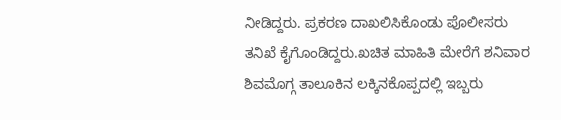ನೀಡಿದ್ದರು. ಪ್ರಕರಣ ದಾಖಲಿಸಿಕೊಂಡು ಪೊಲೀಸರು ತನಿಖೆ ಕೈಗೊಂಡಿದ್ದರು.ಖಚಿತ ಮಾಹಿತಿ ಮೇರೆಗೆ ಶನಿವಾರ ಶಿವಮೊಗ್ಗ ತಾಲೂಕಿನ ಲಕ್ಕಿನಕೊಪ್ಪದಲ್ಲಿ ಇಬ್ಬರು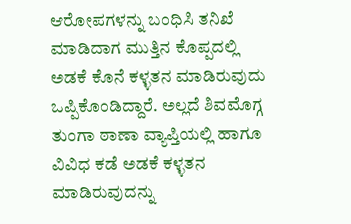ಆರೋಪಗಳನ್ನು ಬಂಧಿಸಿ ತನಿಖೆ ಮಾಡಿದಾಗ ಮುತ್ತಿನ ಕೊಪ್ಪದಲ್ಲಿ ಅಡಕೆ ಕೊನೆ ಕಳ್ಳತನ ಮಾಡಿರುವುದು ಒಪ್ಪಿಕೊಂಡಿದ್ದಾರೆ. ಅಲ್ಲದೆ ಶಿವಮೊಗ್ಗ ತುಂಗಾ ಠಾಣಾ ವ್ಯಾಪ್ತಿಯಲ್ಲಿ ಹಾಗೂ ವಿವಿಧ ಕಡೆ ಅಡಕೆ ಕಳ್ಳತನ ಮಾಡಿರುವುದನ್ನು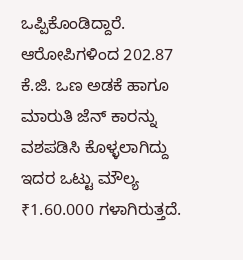ಒಪ್ಪಿಕೊಂಡಿದ್ದಾರೆ. ಆರೋಪಿಗಳಿಂದ 202.87 ಕೆ.ಜಿ. ಒಣ ಅಡಕೆ ಹಾಗೂ ಮಾರುತಿ ಜೆನ್ ಕಾರನ್ನು ವಶಪಡಿಸಿ ಕೊಳ್ಳಲಾಗಿದ್ದು ಇದರ ಒಟ್ಟು ಮೌಲ್ಯ ₹1.60.000 ಗಳಾಗಿರುತ್ತದೆ.